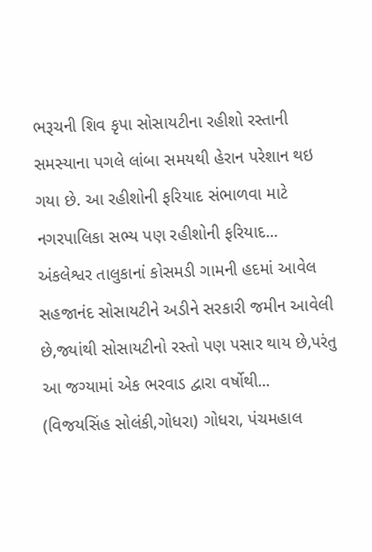ભરૂચની શિવ કૃપા સોસાયટીના રહીશો રસ્તાની સમસ્યાના પગલે લાંબા સમયથી હેરાન પરેશાન થઇ ગયા છે. આ રહીશોની ફરિયાદ સંભાળવા માટે નગરપાલિકા સભ્ય પણ રહીશોની ફરિયાદ...
અંકલેશ્વર તાલુકાનાં કોસમડી ગામની હદમાં આવેલ સહજાનંદ સોસાયટીને અડીને સરકારી જમીન આવેલી છે,જ્યાંથી સોસાયટીનો રસ્તો પણ પસાર થાય છે,પરંતુ આ જગ્યામાં એક ભરવાડ દ્વારા વર્ષોથી...
(વિજયસિંહ સોલંકી,ગોધરા) ગોધરા, પંચમહાલ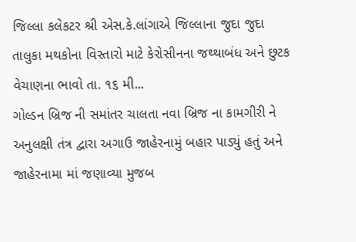જિલ્લા કલેકટર શ્રી એસ.કે.લાંગાએ જિલ્લાના જુદા જુદા તાલુકા મથકોના વિસ્તારો માટે કેરોસીનના જથ્થાબંધ અને છુટક વેચાણના ભાવો તા. ૧૬ મી...
ગોલ્ડન બ્રિજ ની સમાંતર ચાલતા નવા બ્રિજ ના કામગીરી ને અનુલક્ષી તંત્ર દ્વારા અગાઉ જાહેરનામું બહાર પાડ્યું હતું અને જાહેરનામા માં જણાવ્યા મુજબ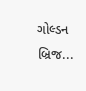ગોલ્ડન બ્રિજ...